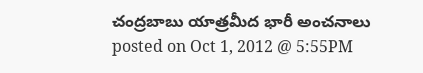చంద్రబాబు యాత్రమీద భారీ అంచనాలు
posted on Oct 1, 2012 @ 5:55PM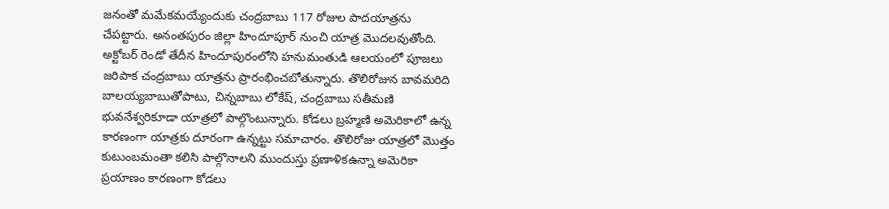జనంతో మమేకమయ్యేందుకు చంద్రబాబు 117 రోజుల పాదయాత్రను చేపట్టారు. అనంతపురం జిల్లా హిందూపూర్ నుంచి యాత్ర మొదలవుతోంది. అక్టోబర్ రెండో తేదీన హిందూపురంలోని హనుమంతుడి ఆలయంలో పూజలు జరిపాక చంద్రబాబు యాత్రను ప్రారంభించబోతున్నారు. తొలిరోజున బావమరిది బాలయ్యబాబుతోపాటు, చిన్నబాబు లోకేష్, చంద్రబాబు సతీమణి భువనేశ్వరికూడా యాత్రలో పాల్గొంటున్నారు. కోడలు బ్రహ్మణి అమెరికాలో ఉన్న కారణంగా యాత్రకు దూరంగా ఉన్నట్టు సమాచారం. తొలిరోజు యాత్రలో మొత్తం కుటుంబమంతా కలిసి పాల్గొనాలని ముందుస్తు ప్రణాళికఉన్నా అమెరికా ప్రయాణం కారణంగా కోడలు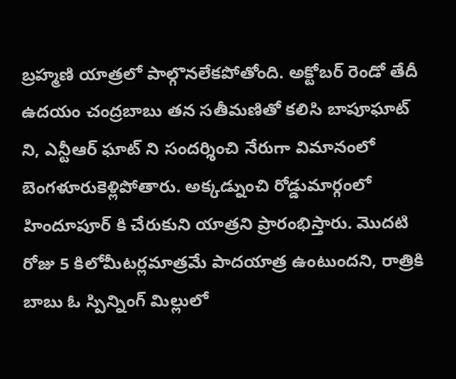బ్రహ్మణి యాత్రలో పాల్గొనలేకపోతోంది. అక్టోబర్ రెండో తేదీ ఉదయం చంద్రబాబు తన సతీమణితో కలిసి బాపూఘాట్ ని, ఎన్టీఆర్ ఘాట్ ని సందర్శించి నేరుగా విమానంలో బెంగళూరుకెళ్లిపోతారు. అక్కడ్నుంచి రోడ్డుమార్గంలో హిందూపూర్ కి చేరుకుని యాత్రని ప్రారంభిస్తారు. మొదటి రోజు 5 కిలోమీటర్లమాత్రమే పాదయాత్ర ఉంటుందని, రాత్రికి బాబు ఓ స్పిన్నింగ్ మిల్లులో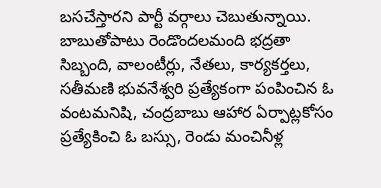బసచేస్తారని పార్టీ వర్గాలు చెబుతున్నాయి. బాబుతోపాటు రెండొందలమంది భద్రతా సిబ్బంది, వాలంటీర్లు, నేతలు, కార్యకర్తలు, సతీమణి భువనేశ్వరి ప్రత్యేకంగా పంపించిన ఓ వంటమనిషి, చంద్రబాబు ఆహార ఏర్పాట్లకోసం ప్రత్యేకించి ఓ బస్సు, రెండు మంచినీళ్ల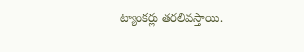ట్యాంకర్లు తరలివస్తాయి.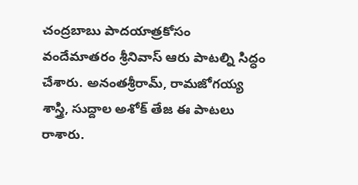చంద్రబాబు పాదయాత్రకోసం వందేమాతరం శ్రీనివాస్ ఆరు పాటల్ని సిద్ధం చేశారు. అనంతశ్రీరామ్, రామజోగయ్య శాస్త్రి, సుద్దాల అశోక్ తేజ ఈ పాటలు రాశారు.